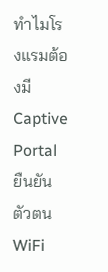ทำไมโรงแรมต้องมี Captive Portal ยืนยันตัวตน WiFi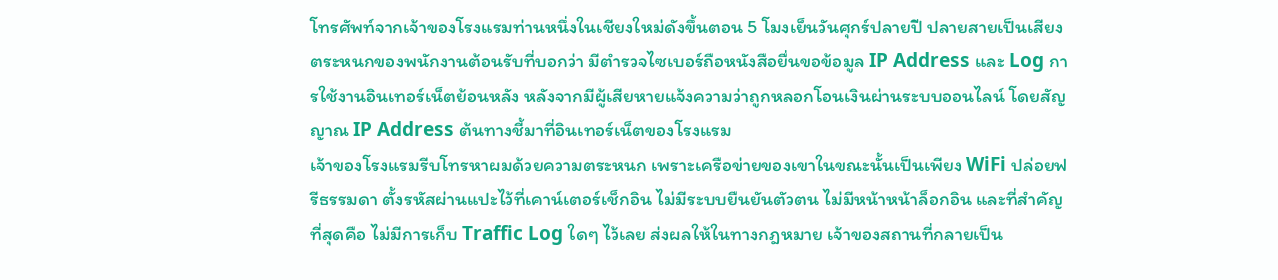โทรศัพท์จากเจ้าของโรงแรมท่านหนึ่งในเชียงใหม่ดังขึ้นตอน 5 โมงเย็นวันศุกร์ปลายปี ปลายสายเป็นเสียงตระหนกของพนักงานต้อนรับที่บอกว่า มีตำรวจไซเบอร์ถือหนังสือยื่นขอข้อมูล IP Address และ Log การใช้งานอินเทอร์เน็ตย้อนหลัง หลังจากมีผู้เสียหายแจ้งความว่าถูกหลอกโอนเงินผ่านระบบออนไลน์ โดยสัญญาณ IP Address ต้นทางชี้มาที่อินเทอร์เน็ตของโรงแรม
เจ้าของโรงแรมรีบโทรหาผมด้วยความตระหนก เพราะเครือข่ายของเขาในขณะนั้นเป็นเพียง WiFi ปล่อยฟรีธรรมดา ตั้งรหัสผ่านแปะไว้ที่เคาน์เตอร์เช็กอิน ไม่มีระบบยืนยันตัวตน ไม่มีหน้าหน้าล็อกอิน และที่สำคัญที่สุดคือ ไม่มีการเก็บ Traffic Log ใดๆ ไว้เลย ส่งผลให้ในทางกฎหมาย เจ้าของสถานที่กลายเป็น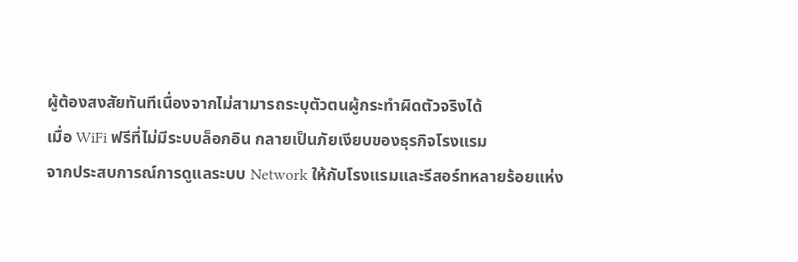ผู้ต้องสงสัยทันทีเนื่องจากไม่สามารถระบุตัวตนผู้กระทำผิดตัวจริงได้
เมื่อ WiFi ฟรีที่ไม่มีระบบล็อกอิน กลายเป็นภัยเงียบของธุรกิจโรงแรม
จากประสบการณ์การดูแลระบบ Network ให้กับโรงแรมและรีสอร์ทหลายร้อยแห่ง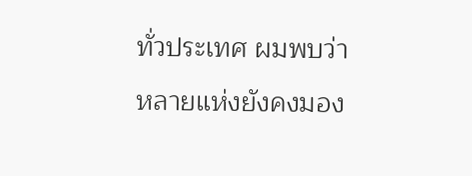ทั่วประเทศ ผมพบว่าหลายแห่งยังคงมอง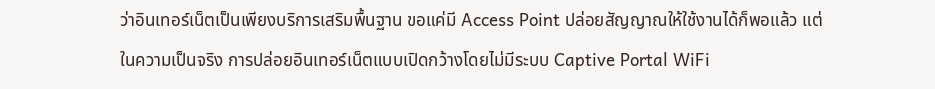ว่าอินเทอร์เน็ตเป็นเพียงบริการเสริมพื้นฐาน ขอแค่มี Access Point ปล่อยสัญญาณให้ใช้งานได้ก็พอแล้ว แต่ในความเป็นจริง การปล่อยอินเทอร์เน็ตแบบเปิดกว้างโดยไม่มีระบบ Captive Portal WiFi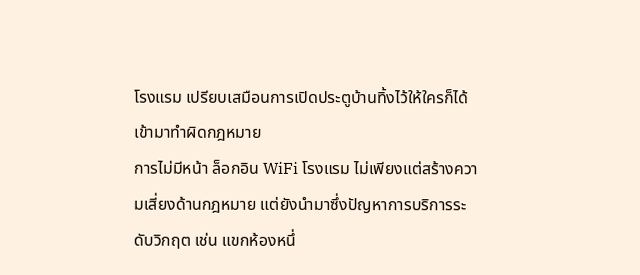โรงแรม เปรียบเสมือนการเปิดประตูบ้านทิ้งไว้ให้ใครก็ได้เข้ามาทำผิดกฎหมาย
การไม่มีหน้า ล็อกอิน WiFi โรงแรม ไม่เพียงแต่สร้างความเสี่ยงด้านกฎหมาย แต่ยังนำมาซึ่งปัญหาการบริการระดับวิกฤต เช่น แขกห้องหนึ่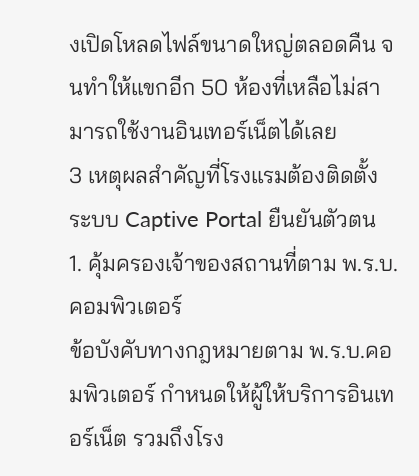งเปิดโหลดไฟล์ขนาดใหญ่ตลอดคืน จนทำให้แขกอีก 50 ห้องที่เหลือไม่สามารถใช้งานอินเทอร์เน็ตได้เลย
3 เหตุผลสำคัญที่โรงแรมต้องติดตั้งระบบ Captive Portal ยืนยันตัวตน
1. คุ้มครองเจ้าของสถานที่ตาม พ.ร.บ.คอมพิวเตอร์
ข้อบังคับทางกฎหมายตาม พ.ร.บ.คอมพิวเตอร์ กำหนดให้ผู้ให้บริการอินเทอร์เน็ต รวมถึงโรง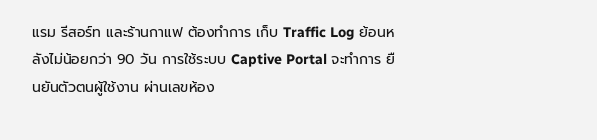แรม รีสอร์ท และร้านกาแฟ ต้องทำการ เก็บ Traffic Log ย้อนหลังไม่น้อยกว่า 90 วัน การใช้ระบบ Captive Portal จะทำการ ยืนยันตัวตนผู้ใช้งาน ผ่านเลขห้อง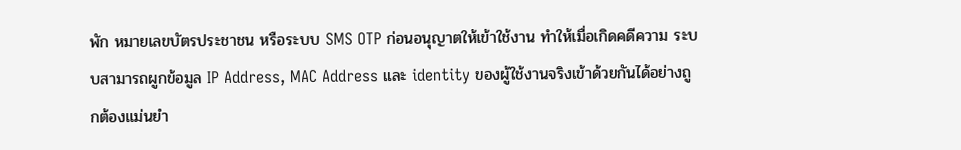พัก หมายเลขบัตรประชาชน หรือระบบ SMS OTP ก่อนอนุญาตให้เข้าใช้งาน ทำให้เมื่อเกิดคดีความ ระบบสามารถผูกข้อมูล IP Address, MAC Address และ identity ของผู้ใช้งานจริงเข้าด้วยกันได้อย่างถูกต้องแม่นยำ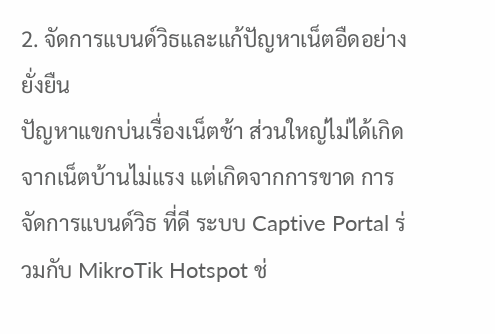2. จัดการแบนด์วิธและแก้ปัญหาเน็ตอืดอย่างยั่งยืน
ปัญหาแขกบ่นเรื่องเน็ตช้า ส่วนใหญ่ไม่ได้เกิดจากเน็ตบ้านไม่แรง แต่เกิดจากการขาด การจัดการแบนด์วิธ ที่ดี ระบบ Captive Portal ร่วมกับ MikroTik Hotspot ช่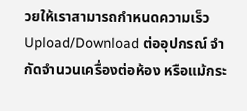วยให้เราสามารถกำหนดความเร็ว Upload/Download ต่ออุปกรณ์ จำกัดจำนวนเครื่องต่อห้อง หรือแม้กระ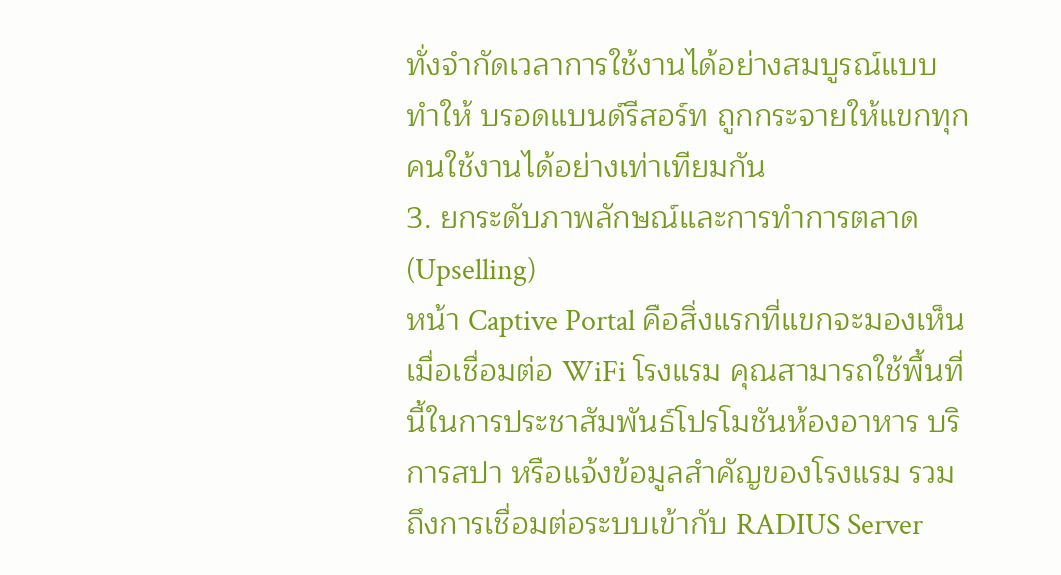ทั่งจำกัดเวลาการใช้งานได้อย่างสมบูรณ์แบบ ทำให้ บรอดแบนด์รีสอร์ท ถูกกระจายให้แขกทุกคนใช้งานได้อย่างเท่าเทียมกัน
3. ยกระดับภาพลักษณ์และการทำการตลาด (Upselling)
หน้า Captive Portal คือสิ่งแรกที่แขกจะมองเห็นเมื่อเชื่อมต่อ WiFi โรงแรม คุณสามารถใช้พื้นที่นี้ในการประชาสัมพันธ์โปรโมชันห้องอาหาร บริการสปา หรือแจ้งข้อมูลสำคัญของโรงแรม รวมถึงการเชื่อมต่อระบบเข้ากับ RADIUS Server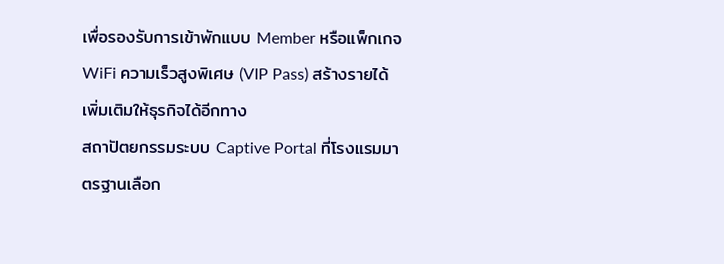เพื่อรองรับการเข้าพักแบบ Member หรือแพ็กเกจ WiFi ความเร็วสูงพิเศษ (VIP Pass) สร้างรายได้เพิ่มเติมให้ธุรกิจได้อีกทาง
สถาปัตยกรรมระบบ Captive Portal ที่โรงแรมมาตรฐานเลือก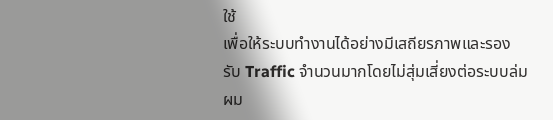ใช้
เพื่อให้ระบบทำงานได้อย่างมีเสถียรภาพและรองรับ Traffic จำนวนมากโดยไม่สุ่มเสี่ยงต่อระบบล่ม ผม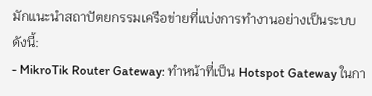มักแนะนำสถาปัตยกรรมเครือข่ายที่แบ่งการทำงานอย่างเป็นระบบ ดังนี้:
- MikroTik Router Gateway: ทำหน้าที่เป็น Hotspot Gateway ในกา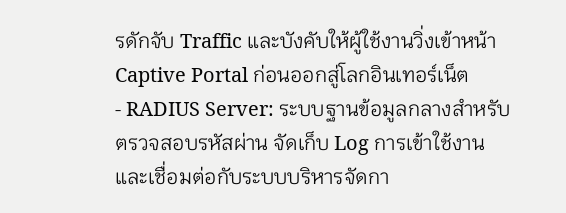รดักจับ Traffic และบังคับให้ผู้ใช้งานวิ่งเข้าหน้า Captive Portal ก่อนออกสู่โลกอินเทอร์เน็ต
- RADIUS Server: ระบบฐานข้อมูลกลางสำหรับตรวจสอบรหัสผ่าน จัดเก็บ Log การเข้าใช้งาน และเชื่อมต่อกับระบบบริหารจัดกา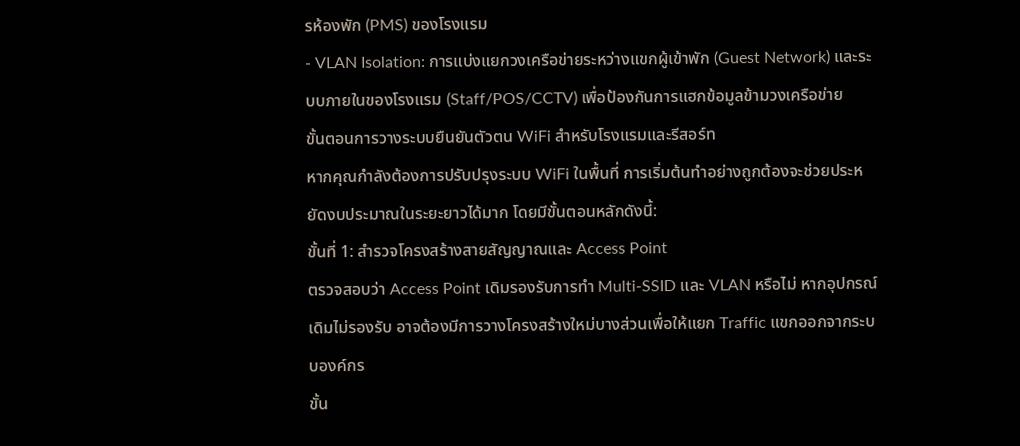รห้องพัก (PMS) ของโรงแรม
- VLAN Isolation: การแบ่งแยกวงเครือข่ายระหว่างแขกผู้เข้าพัก (Guest Network) และระบบภายในของโรงแรม (Staff/POS/CCTV) เพื่อป้องกันการแฮกข้อมูลข้ามวงเครือข่าย
ขั้นตอนการวางระบบยืนยันตัวตน WiFi สำหรับโรงแรมและรีสอร์ท
หากคุณกำลังต้องการปรับปรุงระบบ WiFi ในพื้นที่ การเริ่มต้นทำอย่างถูกต้องจะช่วยประหยัดงบประมาณในระยะยาวได้มาก โดยมีขั้นตอนหลักดังนี้:
ขั้นที่ 1: สำรวจโครงสร้างสายสัญญาณและ Access Point
ตรวจสอบว่า Access Point เดิมรองรับการทำ Multi-SSID และ VLAN หรือไม่ หากอุปกรณ์เดิมไม่รองรับ อาจต้องมีการวางโครงสร้างใหม่บางส่วนเพื่อให้แยก Traffic แขกออกจากระบบองค์กร
ขั้น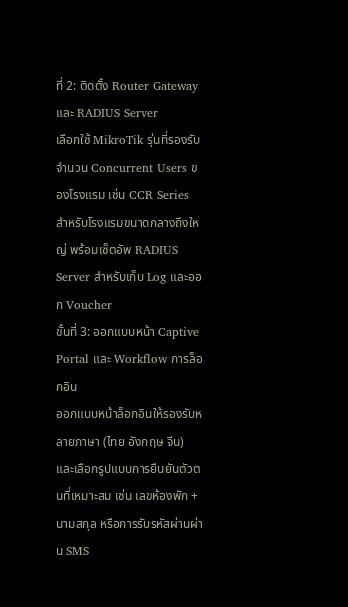ที่ 2: ติดตั้ง Router Gateway และ RADIUS Server
เลือกใช้ MikroTik รุ่นที่รองรับจำนวน Concurrent Users ของโรงแรม เช่น CCR Series สำหรับโรงแรมขนาดกลางถึงใหญ่ พร้อมเซ็ตอัพ RADIUS Server สำหรับเก็บ Log และออก Voucher
ขั้นที่ 3: ออกแบบหน้า Captive Portal และ Workflow การล็อกอิน
ออกแบบหน้าล็อกอินให้รองรับหลายภาษา (ไทย อังกฤษ จีน) และเลือกรูปแบบการยืนยันตัวตนที่เหมาะสม เช่น เลขห้องพัก + นามสกุล หรือการรับรหัสผ่านผ่าน SMS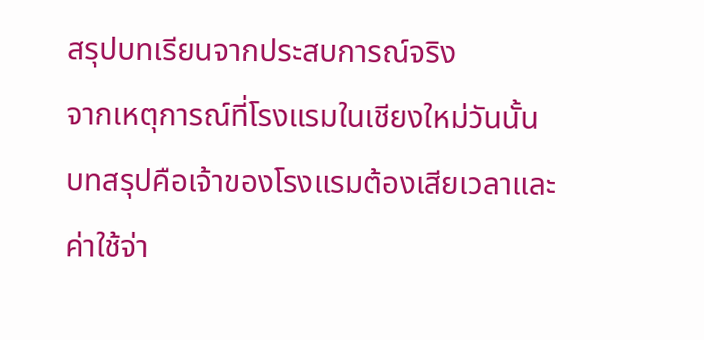สรุปบทเรียนจากประสบการณ์จริง
จากเหตุการณ์ที่โรงแรมในเชียงใหม่วันนั้น บทสรุปคือเจ้าของโรงแรมต้องเสียเวลาและค่าใช้จ่า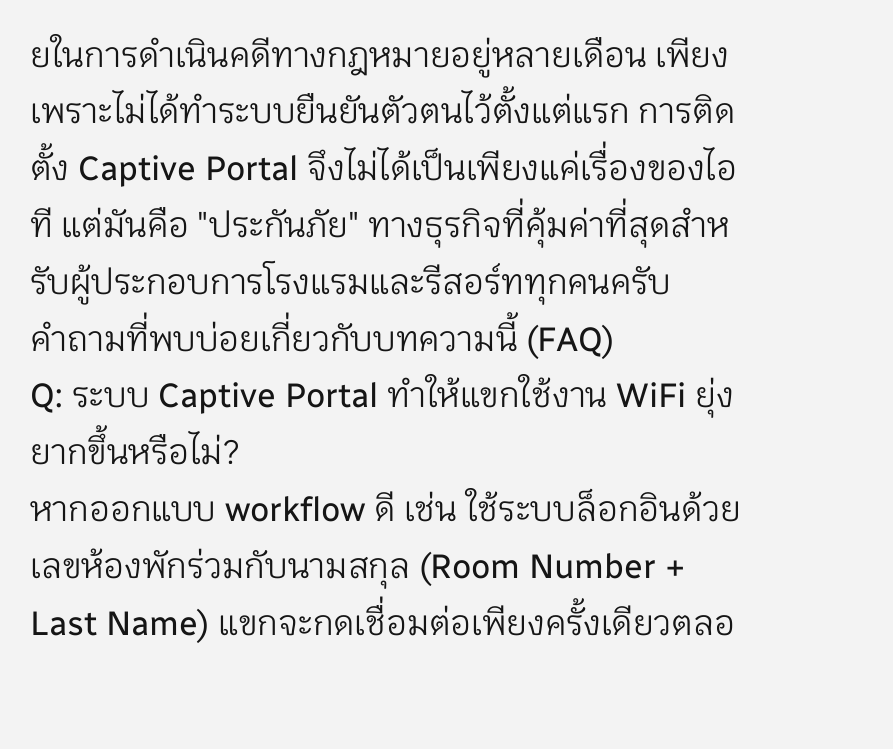ยในการดำเนินคดีทางกฎหมายอยู่หลายเดือน เพียงเพราะไม่ได้ทำระบบยืนยันตัวตนไว้ตั้งแต่แรก การติดตั้ง Captive Portal จึงไม่ได้เป็นเพียงแค่เรื่องของไอที แต่มันคือ "ประกันภัย" ทางธุรกิจที่คุ้มค่าที่สุดสำหรับผู้ประกอบการโรงแรมและรีสอร์ททุกคนครับ
คำถามที่พบบ่อยเกี่ยวกับบทความนี้ (FAQ)
Q: ระบบ Captive Portal ทำให้แขกใช้งาน WiFi ยุ่งยากขึ้นหรือไม่?
หากออกแบบ workflow ดี เช่น ใช้ระบบล็อกอินด้วยเลขห้องพักร่วมกับนามสกุล (Room Number + Last Name) แขกจะกดเชื่อมต่อเพียงครั้งเดียวตลอ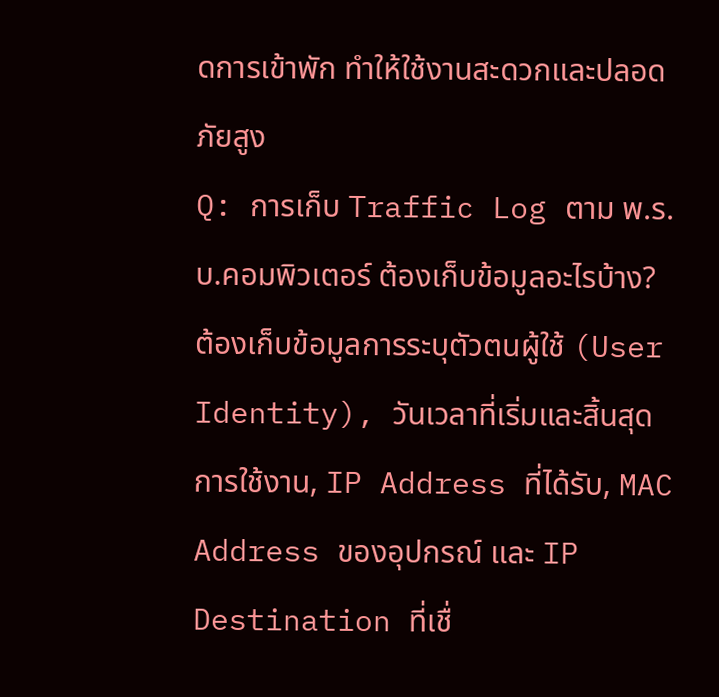ดการเข้าพัก ทำให้ใช้งานสะดวกและปลอดภัยสูง
Q: การเก็บ Traffic Log ตาม พ.ร.บ.คอมพิวเตอร์ ต้องเก็บข้อมูลอะไรบ้าง?
ต้องเก็บข้อมูลการระบุตัวตนผู้ใช้ (User Identity), วันเวลาที่เริ่มและสิ้นสุดการใช้งาน, IP Address ที่ได้รับ, MAC Address ของอุปกรณ์ และ IP Destination ที่เชื่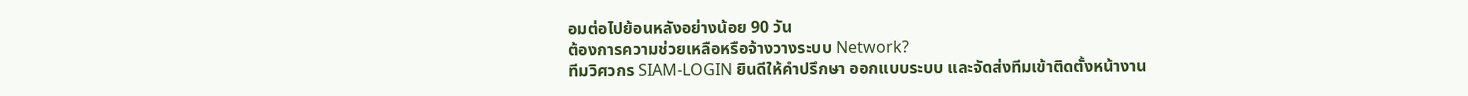อมต่อไปย้อนหลังอย่างน้อย 90 วัน
ต้องการความช่วยเหลือหรือจ้างวางระบบ Network?
ทีมวิศวกร SIAM-LOGIN ยินดีให้คำปรึกษา ออกแบบระบบ และจัดส่งทีมเข้าติดตั้งหน้างาน